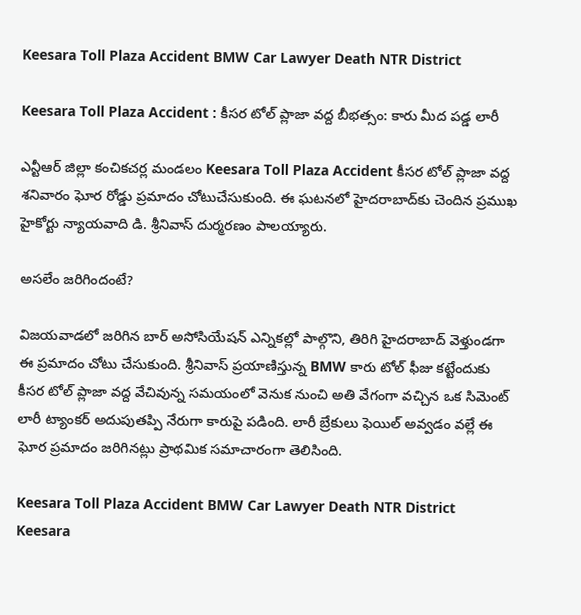Keesara Toll Plaza Accident BMW Car Lawyer Death NTR District

Keesara Toll Plaza Accident : కీసర టోల్ ప్లాజా వద్ద బీభత్సం: కారు మీద ప‌డ్డ లారీ

ఎన్టీఆర్ జిల్లా కంచికచర్ల మండలం Keesara Toll Plaza Accident కీసర టోల్ ప్లాజా వద్ద శనివారం ఘోర‌ రోడ్డు ప్రమాదం చోటుచేసుకుంది. ఈ ఘటనలో హైదరాబాద్‌కు చెందిన ప్రముఖ హైకోర్టు న్యాయవాది డి. శ్రీనివాస్ దుర్మరణం పాలయ్యారు.

అసలేం జరిగిందంటే?

విజయవాడలో జరిగిన బార్ అసోసియేషన్ ఎన్నికల్లో పాల్గొని, తిరిగి హైదరాబాద్ వెళ్తుండగా ఈ ప్రమాదం చోటు చేసుకుంది. శ్రీనివాస్ ప్రయాణిస్తున్న BMW కారు టోల్ ఫీజు కట్టేందుకు కీసర టోల్ ప్లాజా వద్ద వేచివున్న స‌మ‌యంలో వెనుక నుంచి అతి వేగంగా వచ్చిన ఒక సిమెంట్ లారీ ట్యాంకర్ అదుపుతప్పి నేరుగా కారుపై ప‌డింది. లారీ బ్రేకులు ఫెయిల్ అవ్వడం వల్లే ఈ ఘోర ప్రమాదం జరిగినట్లు ప్రాథమిక సమాచారంగా తెలిసింది.

Keesara Toll Plaza Accident BMW Car Lawyer Death NTR District
Keesara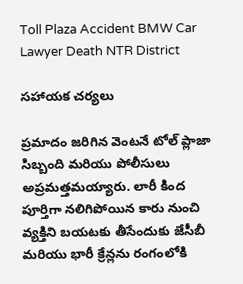Toll Plaza Accident BMW Car Lawyer Death NTR District

సహాయక చర్యలు

ప్రమాదం జరిగిన వెంటనే టోల్ ప్లాజా సిబ్బంది మరియు పోలీసులు అప్రమత్తమయ్యారు. లారీ కింద పూర్తిగా నలిగిపోయిన కారు నుంచి వ్యక్తిని బయటకు తీసేందుకు జేసీబీ మరియు భారీ క్రేన్లను రంగంలోకి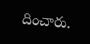దించారు.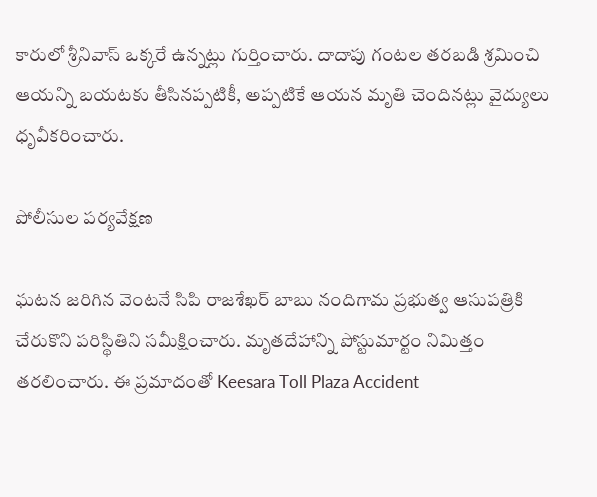కారులో శ్రీనివాస్ ఒక్కరే ఉన్నట్లు గుర్తించారు. దాదాపు గంటల తరబడి శ్రమించి ఆయన్ని బయటకు తీసినప్పటికీ, అప్పటికే ఆయన మృతి చెందినట్లు వైద్యులు ధృవీకరించారు.

పోలీసుల పర్యవేక్షణ

ఘటన జరిగిన వెంటనే సిపి రాజశేఖర్ బాబు నందిగామ ప్రభుత్వ ఆసుపత్రికి చేరుకొని పరిస్థితిని సమీక్షించారు. మృతదేహాన్ని పోస్టుమార్టం నిమిత్తం తరలించారు. ఈ ప్రమాదంతో Keesara Toll Plaza Accident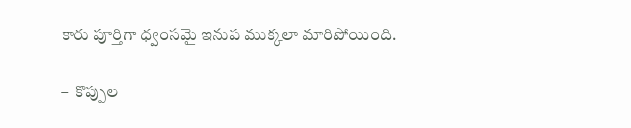కారు పూర్తిగా ధ్వంసమై ఇనుప ముక్కలా మారిపోయింది.

–  కొప్పుల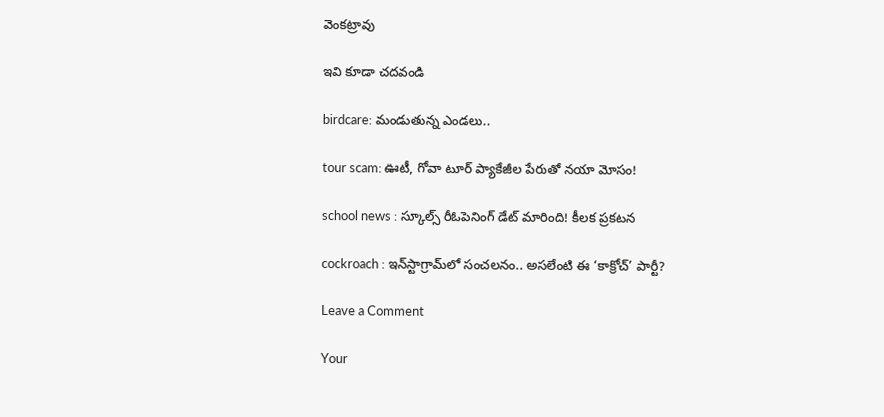వెంక‌ట్రావు

ఇవి కూడా చ‌ద‌వండి

birdcare: మండుతున్న ఎండలు..

tour scam: ఊటీ, గోవా టూర్ ప్యాకేజీల పేరుతో నయా మోసం!

school news : స్కూల్స్ రీఓపెనింగ్ డేట్ మారింది! కీలక ప్రకటన

cockroach : ఇన్‌స్టాగ్రామ్‌లో సంచలనం.. అసలేంటి ఈ ‘కాక్రోచ్’ పార్టీ?

Leave a Comment

Your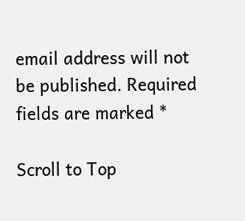email address will not be published. Required fields are marked *

Scroll to Top